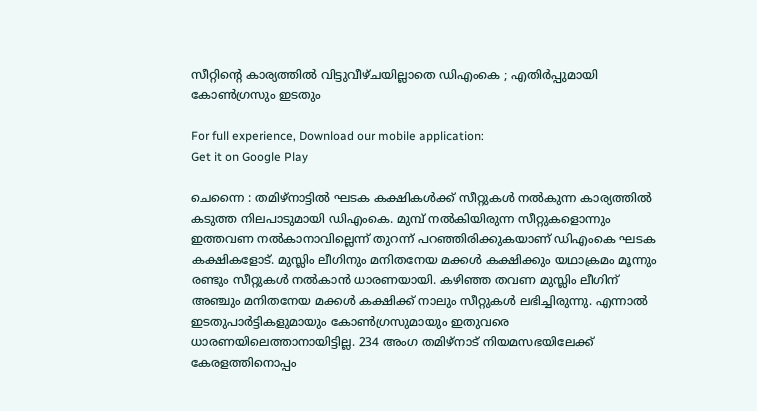സീറ്റിന്റെ കാര്യത്തില്‍ വിട്ടുവീഴ്ചയില്ലാതെ ഡിഎംകെ ; എതിര്‍പ്പുമായി കോണ്‍ഗ്രസും ഇടതും

For full experience, Download our mobile application:
Get it on Google Play

ചെന്നൈ : തമിഴ്‌നാട്ടില്‍ ഘടക കക്ഷികള്‍ക്ക് സീറ്റുകള്‍ നല്‍കുന്ന കാര്യത്തില്‍ കടുത്ത നിലപാടുമായി ഡിഎംകെ. മുമ്പ് നൽകിയിരുന്ന സീറ്റുകളൊന്നും ഇത്തവണ നല്‍കാനാവില്ലെന്ന് തുറന്ന് പറഞ്ഞിരിക്കുകയാണ് ഡിഎംകെ ഘടക കക്ഷികളോട്. മുസ്ലിം ലീഗിനും മനിതനേയ മക്കള്‍ കക്ഷിക്കും യഥാക്രമം മൂന്നും രണ്ടും സീറ്റുകള്‍ നല്‍കാന്‍ ധാരണയായി. കഴിഞ്ഞ തവണ മുസ്ലിം ലീഗിന് അഞ്ചും മനിതനേയ മക്കള്‍ കക്ഷിക്ക് നാലും സീറ്റുകള്‍ ലഭിച്ചിരുന്നു. എന്നാല്‍ ഇടതുപാര്‍ട്ടികളുമായും കോണ്‍ഗ്രസുമായും ഇതുവരെ ധാരണയിലെത്താനായിട്ടില്ല. 234 അംഗ തമിഴ്‌നാട് നിയമസഭയിലേക്ക് കേരളത്തിനൊപ്പം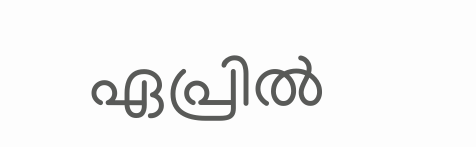ഏപ്രില്‍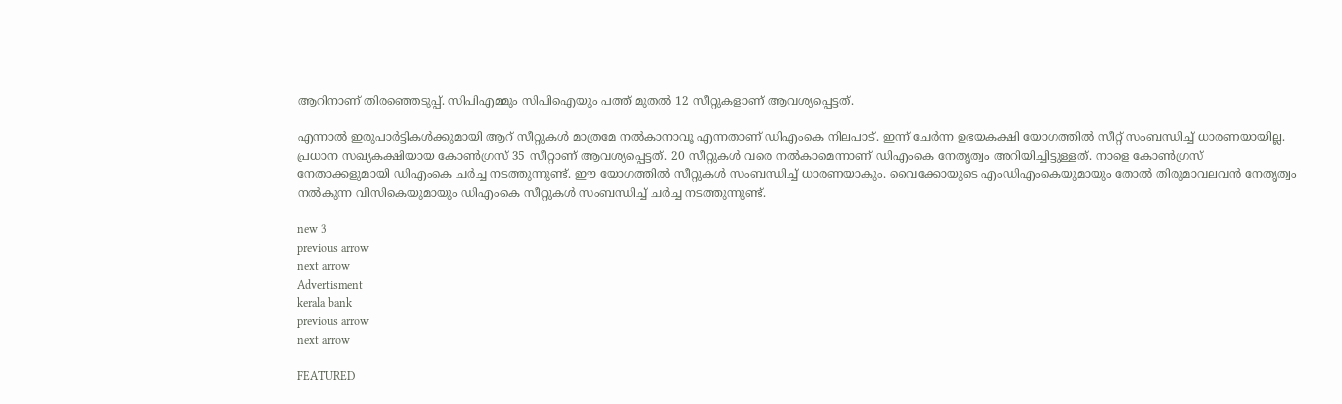ആറിനാണ് തിരഞ്ഞെടുപ്പ്. സിപിഎമ്മും സിപിഐയും പത്ത് മുതല്‍ 12 സീറ്റുകളാണ് ആവശ്യപ്പെട്ടത്.

എന്നാല്‍ ഇരുപാര്‍ട്ടികള്‍ക്കുമായി ആറ് സീറ്റുകള്‍ മാത്രമേ നല്‍കാനാവൂ എന്നതാണ് ഡിഎംകെ നിലപാട്. ഇന്ന് ചേര്‍ന്ന ഉഭയകക്ഷി യോഗത്തില്‍ സീറ്റ് സംബന്ധിച്ച് ധാരണയായില്ല. പ്രധാന സഖ്യകക്ഷിയായ കോണ്‍ഗ്രസ് 35 സീറ്റാണ് ആവശ്യപ്പെട്ടത്. 20 സീറ്റുകള്‍ വരെ നല്‍കാമെന്നാണ് ഡിഎംകെ നേതൃത്വം അറിയിച്ചിട്ടുള്ളത്. നാളെ കോണ്‍ഗ്രസ് നേതാക്കളുമായി ഡിഎംകെ ചര്‍ച്ച നടത്തുന്നുണ്ട്. ഈ യോഗത്തില്‍ സീറ്റുകള്‍ സംബന്ധിച്ച് ധാരണയാകും. വൈക്കോയുടെ എംഡിഎംകെയുമായും തോല്‍ തിരുമാവലവന്‍ നേതൃത്വം നല്‍കുന്ന വിസികെയുമായും ഡിഎംകെ സീറ്റുകള്‍ സംബന്ധിച്ച് ചര്‍ച്ച നടത്തുന്നുണ്ട്.

new 3
previous arrow
next arrow
Advertisment
kerala bank
previous arrow
next arrow

FEATURED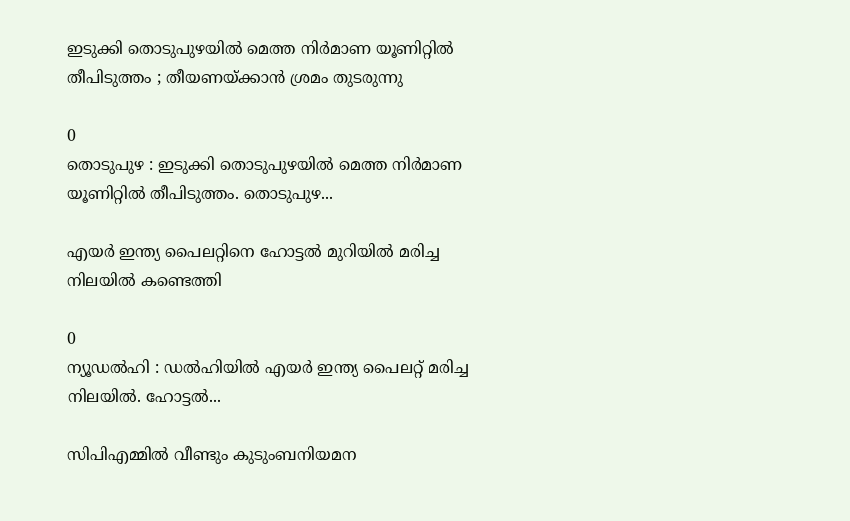ഇടുക്കി തൊടുപുഴയിൽ മെത്ത നിർമാണ യൂണിറ്റിൽ തീപിടുത്തം ; തീയണയ്ക്കാൻ ശ്രമം തുടരുന്നു

0
തൊടുപുഴ : ഇടുക്കി തൊടുപുഴയിൽ മെത്ത നിർമാണ യൂണിറ്റിൽ തീപിടുത്തം. തൊടുപുഴ...

എയര്‍ ഇന്ത്യ പൈലറ്റിനെ ഹോട്ടല്‍ മുറിയില്‍ മരിച്ച നിലയില്‍ കണ്ടെത്തി

0
ന്യൂഡല്‍ഹി : ഡല്‍ഹിയില്‍ എയര്‍ ഇന്ത്യ പൈലറ്റ് മരിച്ച നിലയില്‍. ഹോട്ടല്‍...

സിപിഎമ്മിൽ വീണ്ടും കുടുംബനിയമന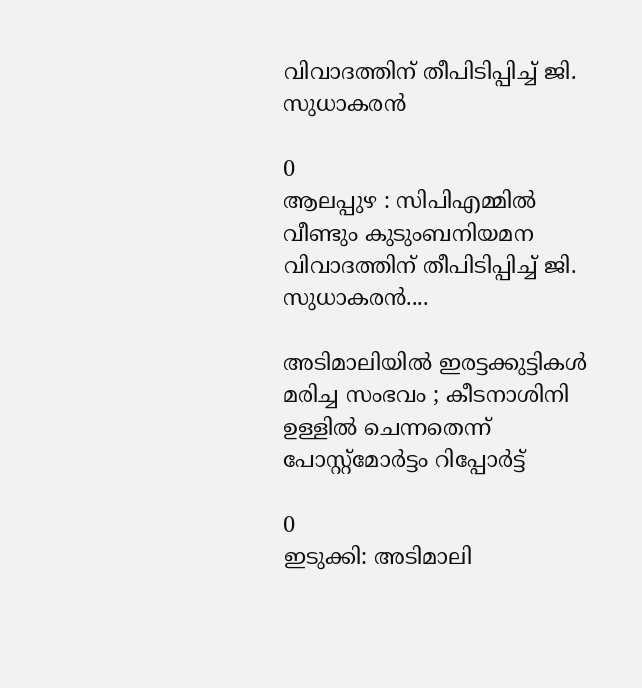വിവാദത്തിന് തീപിടിപ്പിച്ച് ജി. സുധാകരൻ

0
ആലപ്പുഴ : സിപിഎമ്മിൽ വീണ്ടും കുടുംബനിയമന വിവാദത്തിന് തീപിടിപ്പിച്ച് ജി. സുധാകരൻ....

അടിമാലിയിൽ ഇരട്ടക്കുട്ടികൾ മരിച്ച സംഭവം ; കീടനാശിനി ഉള്ളില്‍ ചെന്നതെന്ന് പോസ്റ്റ്‌മോര്‍ട്ടം റിപ്പോർട്ട്

0
ഇടുക്കി: അടിമാലി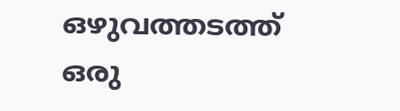ഒഴുവത്തടത്ത് ഒരു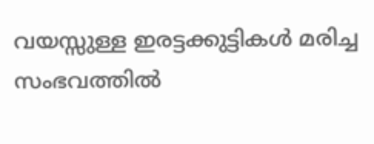വയസ്സുള്ള ഇരട്ടക്കുട്ടികൾ മരിച്ച സംഭവത്തിൽ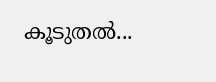കൂടുതൽ...